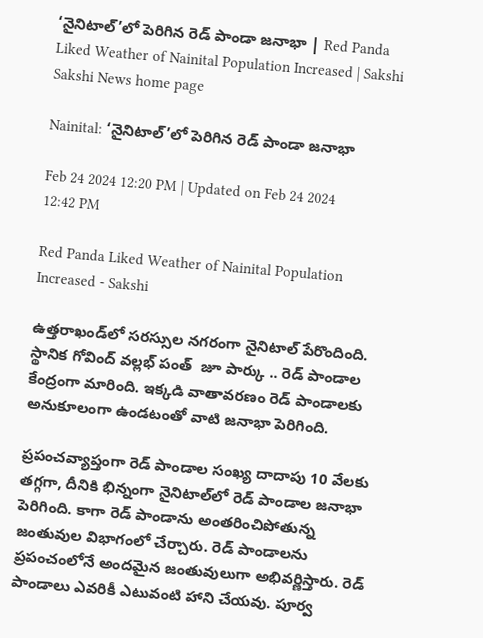‘నైనిటాల్‌’లో పెరిగిన రెడ్ పాండా జనాభా | Red Panda Liked Weather of Nainital Population Increased | Sakshi
Sakshi News home page

Nainital: ‘నైనిటాల్‌’లో పెరిగిన రెడ్ పాండా జనాభా

Feb 24 2024 12:20 PM | Updated on Feb 24 2024 12:42 PM

Red Panda Liked Weather of Nainital Population Increased - Sakshi

ఉత్తరాఖండ్‌లో సరస్సుల నగరంగా నైనిటాల్‌ పేరొందింది. స్థానిక గోవింద్ వల్లభ్ పంత్  జూ పార్కు .. రెడ్‌ పాండాల కేంద్రంగా మారింది. ఇక్కడి వాతావరణం రెడ్‌ పాండాలకు అనుకూలంగా ఉండటంతో వాటి జనాభా పెరిగింది.

ప్రపంచవ్యాప్తంగా రెడ్‌ పాండాల సంఖ్య దాదాపు 10 వేలకు తగ్గగా, దీనికి భిన్నంగా నైనిటాల్‌లో రెడ్‌ పాండాల జనాభా పెరిగింది. కాగా రెడ్ పాండాను అంతరించిపోతున్న జంతువుల విభాగంలో చేర్చారు. రెడ్‌ పాండాలను ప్రపంచంలోనే అందమైన జంతువులుగా అభివర్ణిస్తారు. రెడ్‌ పాండాలు ఎవరికీ ఎటువంటి హాని చేయవు. పూర్వ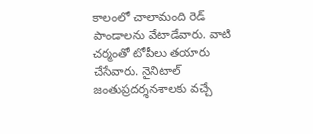కాలంలో చాలామంది రెడ్‌ పాండాలను వేటాడేవారు. వాటి చర్మంతో టోపీలు తయారు చేసేవారు. నైనిటాల్ జంతుప్రదర్శనశాలకు వచ్చే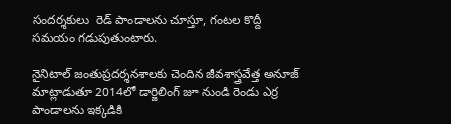సందర్శకులు  రెడ్ పాండాలను చూస్తూ, గంటల కొద్దీ సమయం గడుపుతుంటారు.

నైనిటాల్ జంతుప్రదర్శనశాలకు చెందిన జీవశాస్త్రవేత్త అనూజ్ మాట్లాడుతూ 2014లో డార్జిలింగ్ జూ నుండి రెండు ఎర్ర పాండాలను ఇక్కడికి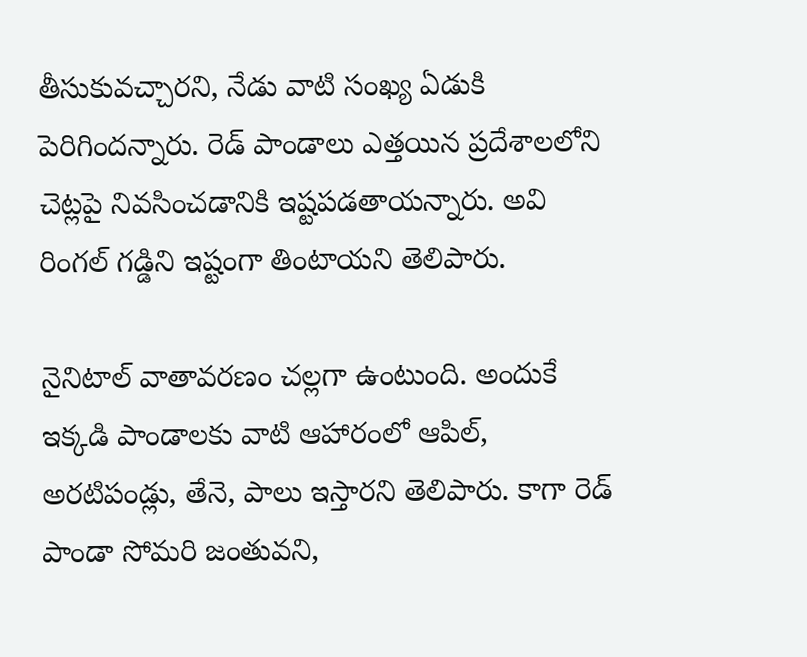తీసుకువచ్చారని, నేడు వాటి సంఖ్య ఏడుకి పెరిగిందన్నారు. రెడ్‌ పాండాలు ఎత్తయిన ప్రదేశాలలోని చెట్లపై నివసించడానికి ఇష్టపడతాయన్నారు. అవి రింగల్ గడ్డిని ఇష్టంగా తింటాయని తెలిపారు.

నైనిటాల్‌ వాతావరణం చల్లగా ఉంటుంది. అందుకే ఇక్కడి పాండాలకు వాటి ఆహారంలో ఆపిల్, అరటిపండ్లు, తేనె, పాలు ఇస్తారని తెలిపారు. కాగా రెడ్ పాండా సోమరి జంతువని,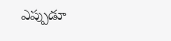ఎప్పుడూ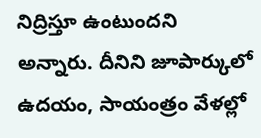నిద్రిస్తూ ఉంటుందని అన్నారు. దీనిని జూపార్కులో ఉదయం, సాయంత్రం వేళల్లో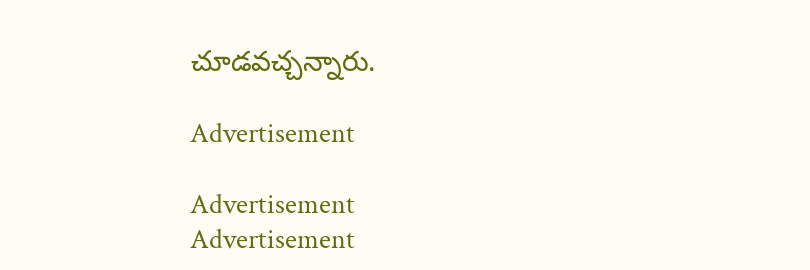చూడవచ్చన్నారు.

Advertisement

Advertisement
Advertisement